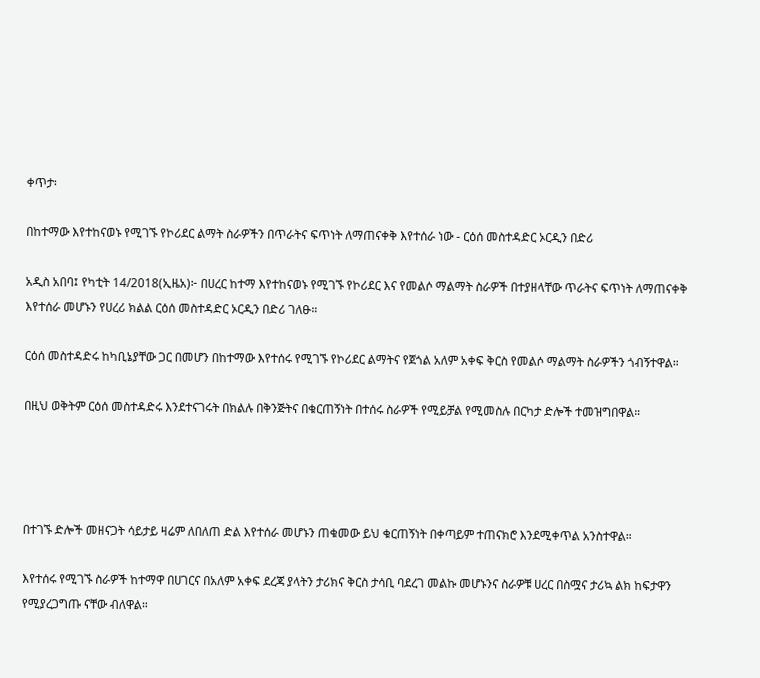ቀጥታ፡

በከተማው እየተከናወኑ የሚገኙ የኮሪደር ልማት ስራዎችን በጥራትና ፍጥነት ለማጠናቀቅ እየተሰራ ነው - ርዕሰ መስተዳድር ኦርዲን በድሪ

አዲስ አበባ፤ የካቲት 14/2018(ኢዜአ)፦ በሀረር ከተማ እየተከናወኑ የሚገኙ የኮሪደር እና የመልሶ ማልማት ስራዎች በተያዘላቸው ጥራትና ፍጥነት ለማጠናቀቅ እየተሰራ መሆኑን የሀረሪ ክልል ርዕሰ መስተዳድር ኦርዲን በድሪ ገለፁ።

ርዕሰ መስተዳድሩ ከካቢኔያቸው ጋር በመሆን በከተማው እየተሰሩ የሚገኙ የኮሪደር ልማትና የጀጎል አለም አቀፍ ቅርስ የመልሶ ማልማት ስራዎችን ጎብኝተዋል።

በዚህ ወቅትም ርዕሰ መስተዳድሩ እንደተናገሩት በክልሉ በቅንጅትና በቁርጠኝነት በተሰሩ ስራዎች የሚይቻል የሚመስሉ በርካታ ድሎች ተመዝግበዋል።




በተገኙ ድሎች መዘናጋት ሳይታይ ዛሬም ለበለጠ ድል እየተሰራ መሆኑን ጠቁመው ይህ ቁርጠኝነት በቀጣይም ተጠናክሮ እንደሚቀጥል አንስተዋል።

እየተሰሩ የሚገኙ ስራዎች ከተማዋ በሀገርና በአለም አቀፍ ደረጃ ያላትን ታሪክና ቅርስ ታሳቢ ባደረገ መልኩ መሆኑንና ስራዎቹ ሀረር በስሟና ታሪኳ ልክ ከፍታዋን የሚያረጋግጡ ናቸው ብለዋል።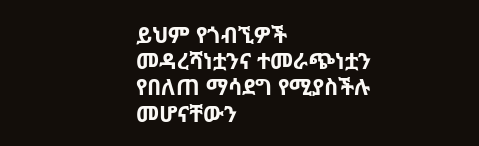ይህም የጎብኚዎች መዳረሻነቷንና ተመራጭነቷን የበለጠ ማሳደግ የሚያስችሉ መሆናቸውን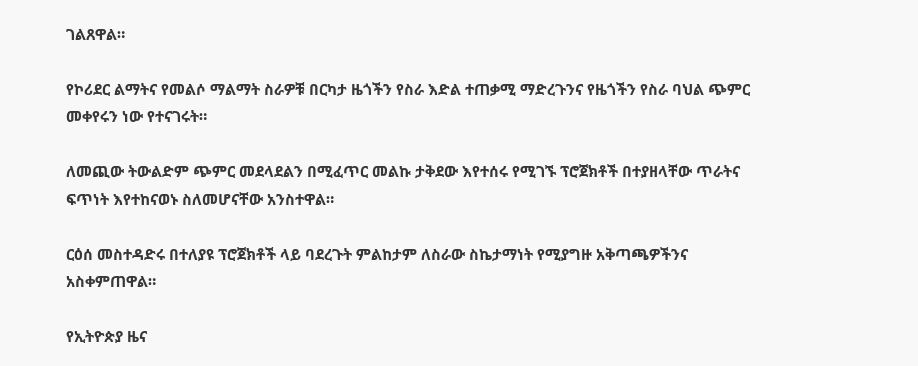ገልጸዋል።

የኮሪደር ልማትና የመልሶ ማልማት ስራዎቹ በርካታ ዜጎችን የስራ እድል ተጠቃሚ ማድረጉንና የዜጎችን የስራ ባህል ጭምር መቀየሩን ነው የተናገሩት።

ለመጪው ትውልድም ጭምር መደላደልን በሚፈጥር መልኩ ታቅደው እየተሰሩ የሚገኙ ፕሮጀክቶች በተያዘላቸው ጥራትና ፍጥነት እየተከናወኑ ስለመሆናቸው አንስተዋል።

ርዕሰ መስተዳድሩ በተለያዩ ፕሮጀክቶች ላይ ባደረጉት ምልከታም ለስራው ስኬታማነት የሚያግዙ አቅጣጫዎችንና አስቀምጠዋል።

የኢትዮጵያ ዜና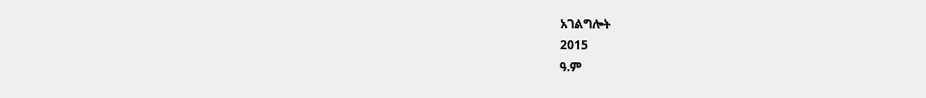አገልግሎት
2015
ዓ.ም